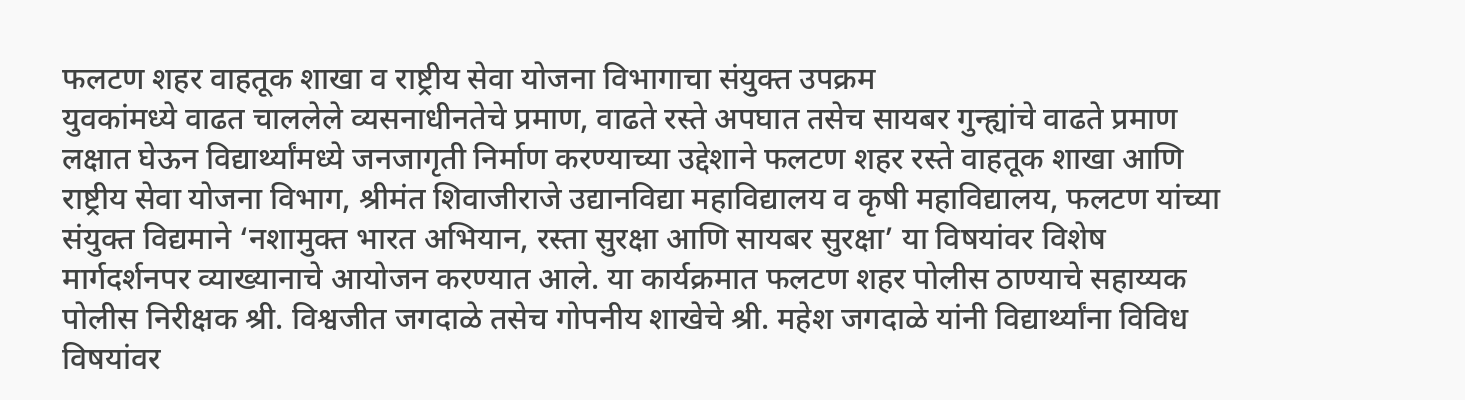फलटण शहर वाहतूक शाखा व राष्ट्रीय सेवा योजना विभागाचा संयुक्त उपक्रम
युवकांमध्ये वाढत चाललेले व्यसनाधीनतेचे प्रमाण, वाढते रस्ते अपघात तसेच सायबर गुन्ह्यांचे वाढते प्रमाण लक्षात घेऊन विद्यार्थ्यांमध्ये जनजागृती निर्माण करण्याच्या उद्देशाने फलटण शहर रस्ते वाहतूक शाखा आणि राष्ट्रीय सेवा योजना विभाग, श्रीमंत शिवाजीराजे उद्यानविद्या महाविद्यालय व कृषी महाविद्यालय, फलटण यांच्या संयुक्त विद्यमाने ‘नशामुक्त भारत अभियान, रस्ता सुरक्षा आणि सायबर सुरक्षा’ या विषयांवर विशेष मार्गदर्शनपर व्याख्यानाचे आयोजन करण्यात आले. या कार्यक्रमात फलटण शहर पोलीस ठाण्याचे सहाय्यक पोलीस निरीक्षक श्री. विश्वजीत जगदाळे तसेच गोपनीय शाखेचे श्री. महेश जगदाळे यांनी विद्यार्थ्यांना विविध विषयांवर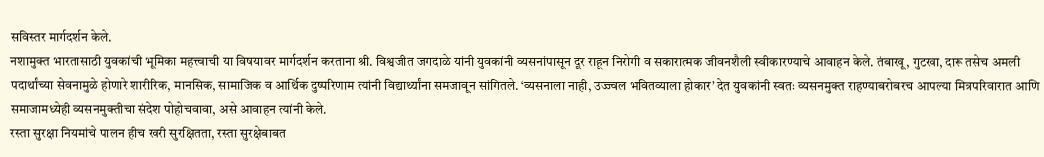सविस्तर मार्गदर्शन केले.
नशामुक्त भारतासाठी युवकांची भूमिका महत्त्वाची या विषयावर मार्गदर्शन करताना श्री. विश्वजीत जगदाळे यांनी युवकांनी व्यसनांपासून दूर राहून निरोगी व सकारात्मक जीवनशैली स्वीकारण्याचे आवाहन केले. तंबाखू, गुटखा, दारू तसेच अमली पदार्थांच्या सेवनामुळे होणारे शारीरिक, मानसिक, सामाजिक व आर्थिक दुष्परिणाम त्यांनी विद्यार्थ्यांना समजावून सांगितले. ‘व्यसनाला नाही, उज्ज्वल भवितव्याला होकार’ देत युवकांनी स्वतः व्यसनमुक्त राहण्याबरोबरच आपल्या मित्रपरिवारात आणि समाजामध्येही व्यसनमुक्तीचा संदेश पोहोचवावा, असे आवाहन त्यांनी केले.
रस्ता सुरक्षा नियमांचे पालन हीच खरी सुरक्षितता, रस्ता सुरक्षेबाबत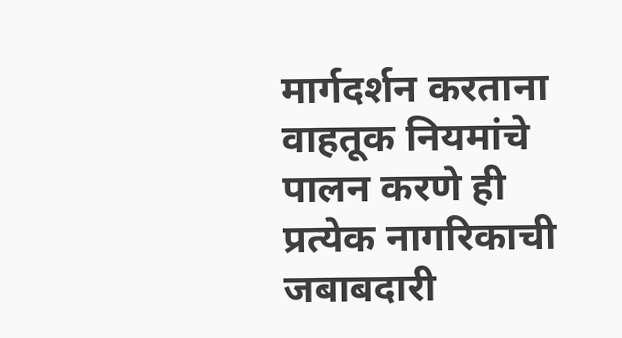मार्गदर्शन करताना वाहतूक नियमांचे पालन करणे ही प्रत्येक नागरिकाची जबाबदारी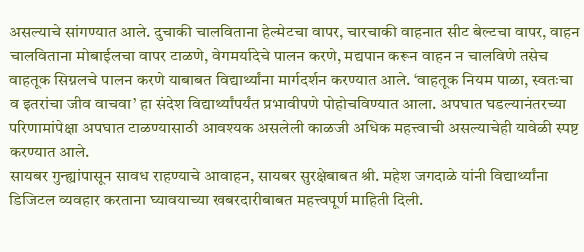असल्याचे सांगण्यात आले. दुचाकी चालविताना हेल्मेटचा वापर, चारचाकी वाहनात सीट बेल्टचा वापर, वाहन चालविताना मोबाईलचा वापर टाळणे, वेगमर्यादेचे पालन करणे, मद्यपान करून वाहन न चालविणे तसेच वाहतूक सिग्नलचे पालन करणे याबाबत विद्यार्थ्यांना मार्गदर्शन करण्यात आले. ‘वाहतूक नियम पाळा, स्वतःचा व इतरांचा जीव वाचवा’ हा संदेश विद्यार्थ्यांपर्यंत प्रभावीपणे पोहोचविण्यात आला. अपघात घडल्यानंतरच्या परिणामांपेक्षा अपघात टाळण्यासाठी आवश्यक असलेली काळजी अधिक महत्त्वाची असल्याचेही यावेळी स्पष्ट करण्यात आले.
सायबर गुन्ह्यांपासून सावध राहण्याचे आवाहन, सायबर सुरक्षेबाबत श्री. महेश जगदाळे यांनी विद्यार्थ्यांना डिजिटल व्यवहार करताना घ्यावयाच्या खबरदारीबाबत महत्त्वपूर्ण माहिती दिली.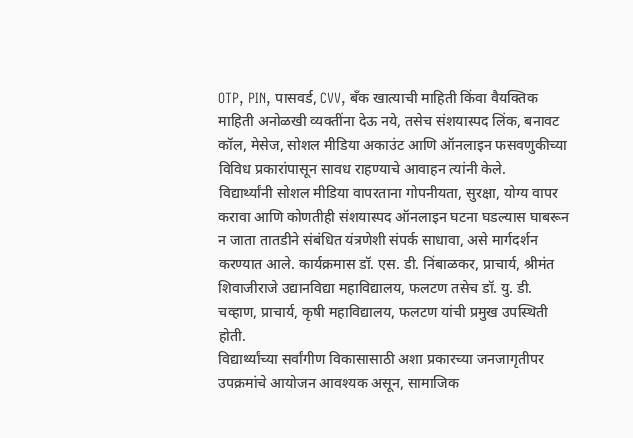OTP, PIN, पासवर्ड, CVV, बँक खात्याची माहिती किंवा वैयक्तिक माहिती अनोळखी व्यक्तींना देऊ नये, तसेच संशयास्पद लिंक, बनावट कॉल, मेसेज, सोशल मीडिया अकाउंट आणि ऑनलाइन फसवणुकीच्या विविध प्रकारांपासून सावध राहण्याचे आवाहन त्यांनी केले.
विद्यार्थ्यांनी सोशल मीडिया वापरताना गोपनीयता, सुरक्षा, योग्य वापर करावा आणि कोणतीही संशयास्पद ऑनलाइन घटना घडल्यास घाबरून न जाता तातडीने संबंधित यंत्रणेशी संपर्क साधावा, असे मार्गदर्शन करण्यात आले. कार्यक्रमास डॉ. एस. डी. निंबाळकर, प्राचार्य, श्रीमंत शिवाजीराजे उद्यानविद्या महाविद्यालय, फलटण तसेच डॉ. यु. डी. चव्हाण, प्राचार्य, कृषी महाविद्यालय, फलटण यांची प्रमुख उपस्थिती होती.
विद्यार्थ्यांच्या सर्वांगीण विकासासाठी अशा प्रकारच्या जनजागृतीपर उपक्रमांचे आयोजन आवश्यक असून, सामाजिक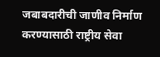जबाबदारीची जाणीव निर्माण करण्यासाठी राष्ट्रीय सेवा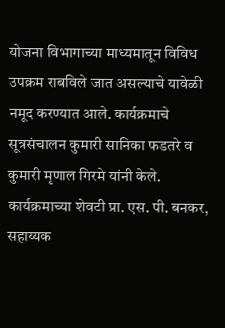योजना विभागाच्या माध्यमातून विविध उपक्रम राबविले जात असल्याचे यावेळी नमूद करण्यात आले. कार्यक्रमाचे सूत्रसंचालन कुमारी सानिका फडतरे व कुमारी मृणाल गिरमे यांनी केले. कार्यक्रमाच्या शेवटी प्रा. एस. पी. बनकर, सहाय्यक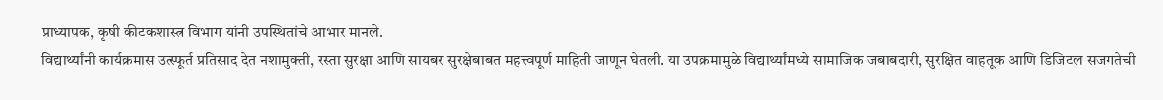प्राध्यापक, कृषी कीटकशास्त्र विभाग यांनी उपस्थितांचे आभार मानले.
विद्यार्थ्यांनी कार्यक्रमास उत्स्फूर्त प्रतिसाद देत नशामुक्ती, रस्ता सुरक्षा आणि सायबर सुरक्षेबाबत महत्त्वपूर्ण माहिती जाणून घेतली. या उपक्रमामुळे विद्यार्थ्यांमध्ये सामाजिक जबाबदारी, सुरक्षित वाहतूक आणि डिजिटल सजगतेची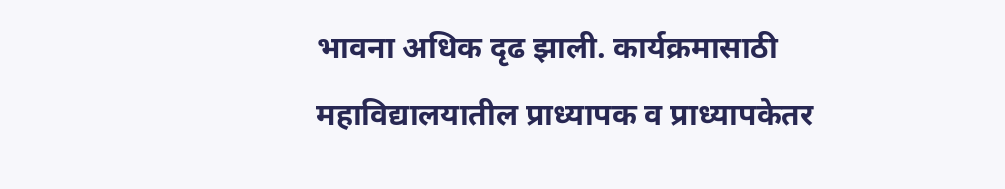भावना अधिक दृढ झाली. कार्यक्रमासाठी महाविद्यालयातील प्राध्यापक व प्राध्यापकेतर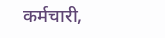कर्मचारी,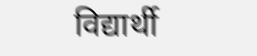विद्यार्थी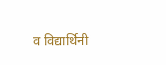व विद्यार्थिनी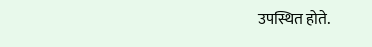उपस्थित होते.